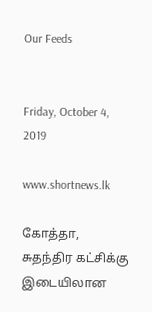Our Feeds


Friday, October 4, 2019

www.shortnews.lk

கோத்தா, சுதந்திர கட்சிக்கு இடையிலான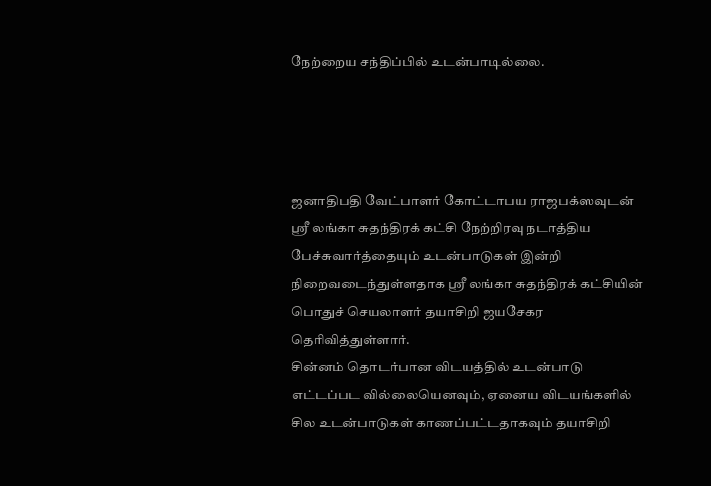நேற்றைய சந்திப்பில் உடன்பாடில்லை.




ஜனாதிபதி வேட்பாளர் கோட்டாபய ராஜபக்ஸவுடன் ஸ்ரீ லங்கா சுதந்திரக் கட்சி நேற்றிரவு நடாத்திய பேச்சுவார்த்தையும் உடன்பாடுகள் இன்றி நிறைவடைந்துள்ளதாக ஸ்ரீ லங்கா சுதந்திரக் கட்சியின் பொதுச் செயலாளர் தயாசிறி ஜயசேகர தெரிவித்துள்ளார்.
சின்னம் தொடர்பான விடயத்தில் உடன்பாடு எட்டப்பட வில்லையெனவும், ஏனைய விடயங்களில் சில உடன்பாடுகள் காணப்பட்டதாகவும் தயாசிறி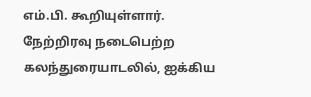எம்.பி. கூறியுள்ளார்.
நேற்றிரவு நடைபெற்ற கலந்துரையாடலில், ஐக்கிய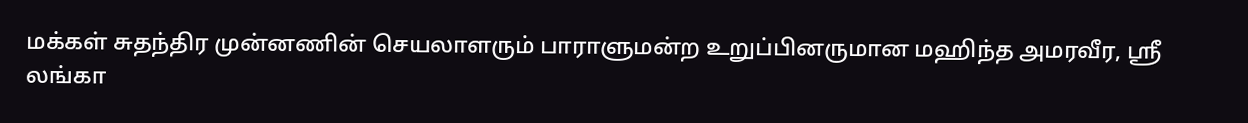மக்கள் சுதந்திர முன்னணின் செயலாளரும் பாராளுமன்ற உறுப்பினருமான மஹிந்த அமரவீர, ஸ்ரீ லங்கா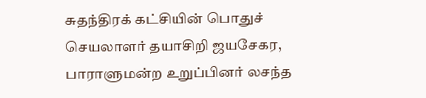சுதந்திரக் கட்சியின் பொதுச் செயலாளர் தயாசிறி ஜயசேகர, பாராளுமன்ற உறுப்பினர் லசந்த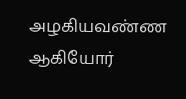அழகியவண்ண ஆகியோர்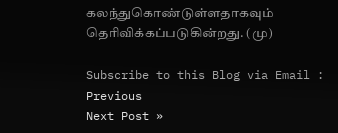கலந்துகொண்டுள்ளதாகவும் தெரிவிக்கப்படுகின்றது. (மு)

Subscribe to this Blog via Email :
Previous
Next Post »